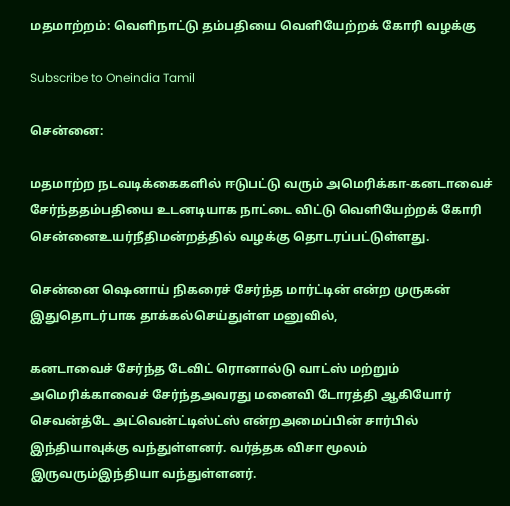மதமாற்றம்: வெளிநாட்டு தம்பதியை வெளியேற்றக் கோரி வழக்கு

Subscribe to Oneindia Tamil

சென்னை:

மதமாற்ற நடவடிக்கைகளில் ஈடுபட்டு வரும் அமெரிக்கா-கனடாவைச் சேர்ந்ததம்பதியை உடனடியாக நாட்டை விட்டு வெளியேற்றக் கோரி சென்னைஉயர்நீதிமன்றத்தில் வழக்கு தொடரப்பட்டுள்ளது.

சென்னை ஷெனாய் நிகரைச் சேர்ந்த மார்ட்டின் என்ற முருகன் இதுதொடர்பாக தாக்கல்செய்துள்ள மனுவில்,

கனடாவைச் சேர்ந்த டேவிட் ரொனால்டு வாட்ஸ் மற்றும் அமெரிக்காவைச் சேர்ந்தஅவரது மனைவி டோரத்தி ஆகியோர் செவன்த்டே அட்வென்ட்டிஸ்ட்ஸ் என்றஅமைப்பின் சார்பில் இந்தியாவுக்கு வந்துள்ளனர். வர்த்தக விசா மூலம் இருவரும்இந்தியா வந்துள்ளனர்.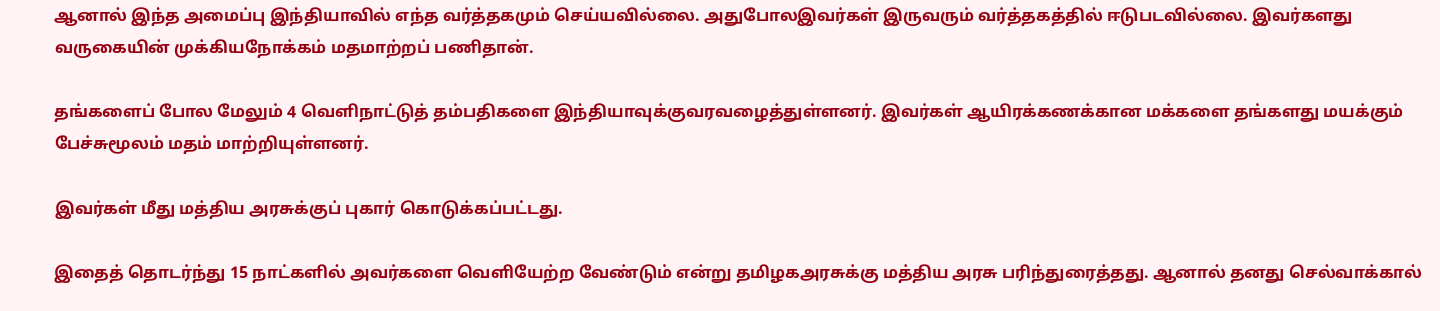ஆனால் இந்த அமைப்பு இந்தியாவில் எந்த வர்த்தகமும் செய்யவில்லை. அதுபோலஇவர்கள் இருவரும் வர்த்தகத்தில் ஈடுபடவில்லை. இவர்களது வருகையின் முக்கியநோக்கம் மதமாற்றப் பணிதான்.

தங்களைப் போல மேலும் 4 வெளிநாட்டுத் தம்பதிகளை இந்தியாவுக்குவரவழைத்துள்ளனர். இவர்கள் ஆயிரக்கணக்கான மக்களை தங்களது மயக்கும் பேச்சுமூலம் மதம் மாற்றியுள்ளனர்.

இவர்கள் மீது மத்திய அரசுக்குப் புகார் கொடுக்கப்பட்டது.

இதைத் தொடர்ந்து 15 நாட்களில் அவர்களை வெளியேற்ற வேண்டும் என்று தமிழகஅரசுக்கு மத்திய அரசு பரிந்துரைத்தது. ஆனால் தனது செல்வாக்கால்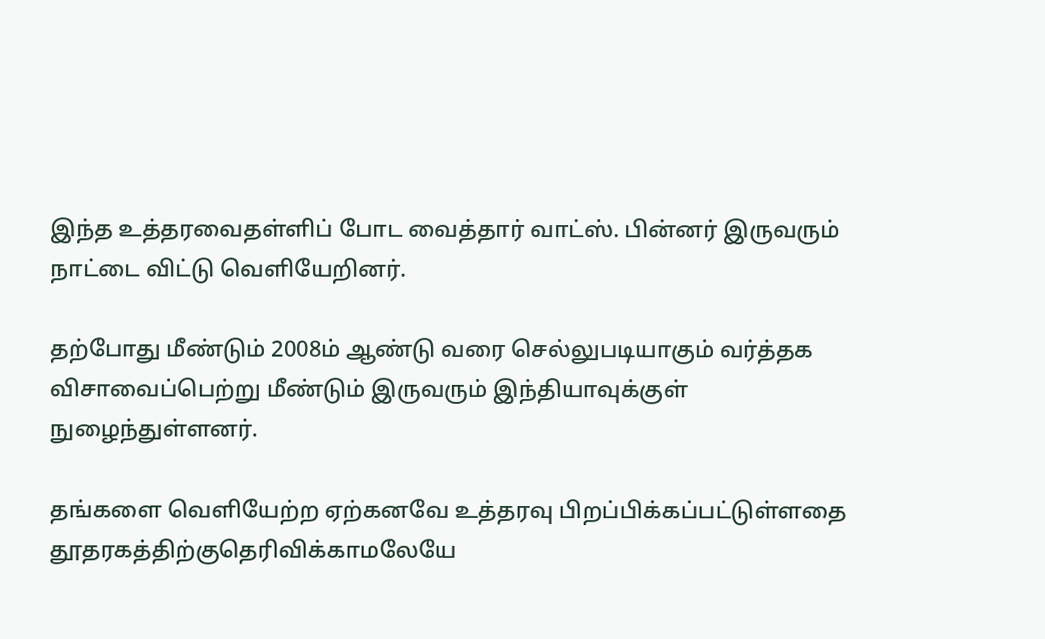இந்த உத்தரவைதள்ளிப் போட வைத்தார் வாட்ஸ். பின்னர் இருவரும் நாட்டை விட்டு வெளியேறினர்.

தற்போது மீண்டும் 2008ம் ஆண்டு வரை செல்லுபடியாகும் வர்த்தக விசாவைப்பெற்று மீண்டும் இருவரும் இந்தியாவுக்குள் நுழைந்துள்ளனர்.

தங்களை வெளியேற்ற ஏற்கனவே உத்தரவு பிறப்பிக்கப்பட்டுள்ளதை தூதரகத்திற்குதெரிவிக்காமலேயே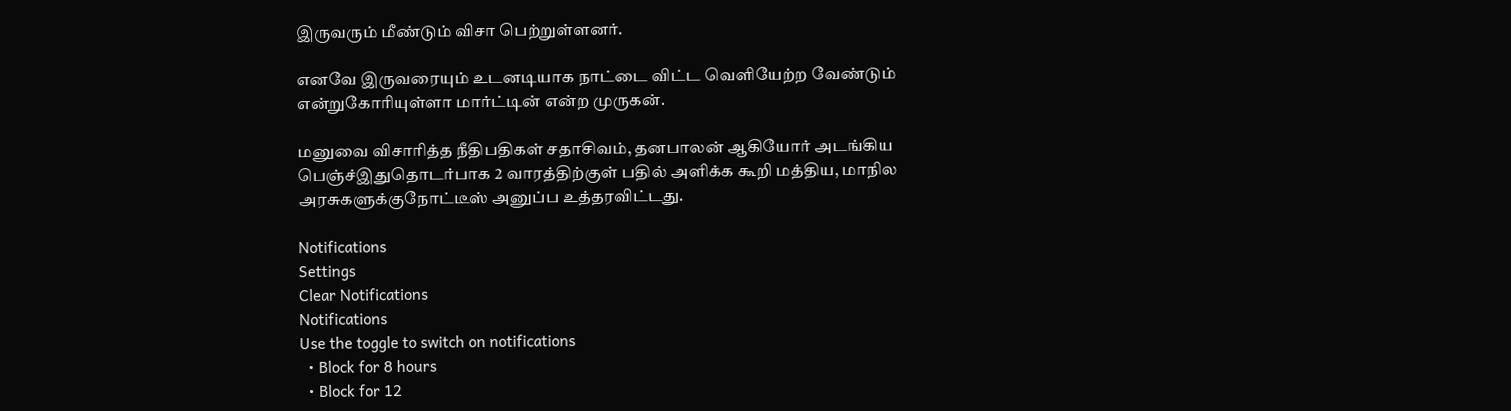இருவரும் மீண்டும் விசா பெற்றுள்ளனர்.

எனவே இருவரையும் உடனடியாக நாட்டை விட்ட வெளியேற்ற வேண்டும் என்றுகோரியுள்ளா மார்ட்டின் என்ற முருகன்.

மனுவை விசாரித்த நீதிபதிகள் சதாசிவம், தனபாலன் ஆகியோர் அடங்கிய பெஞ்ச்இதுதொடர்பாக 2 வாரத்திற்குள் பதில் அளிக்க கூறி மத்திய, மாநில அரசுகளுக்குநோட்டீஸ் அனுப்ப உத்தரவிட்டது.

Notifications
Settings
Clear Notifications
Notifications
Use the toggle to switch on notifications
  • Block for 8 hours
  • Block for 12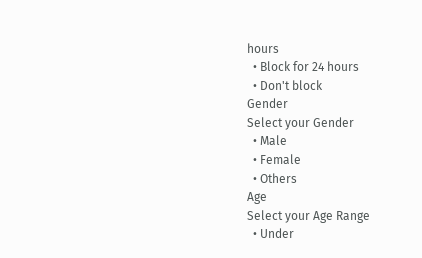hours
  • Block for 24 hours
  • Don't block
Gender
Select your Gender
  • Male
  • Female
  • Others
Age
Select your Age Range
  • Under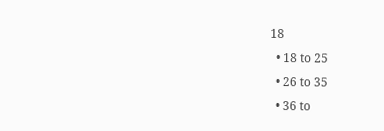18
  • 18 to 25
  • 26 to 35
  • 36 to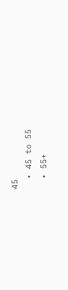45
  • 45 to 55
  • 55+